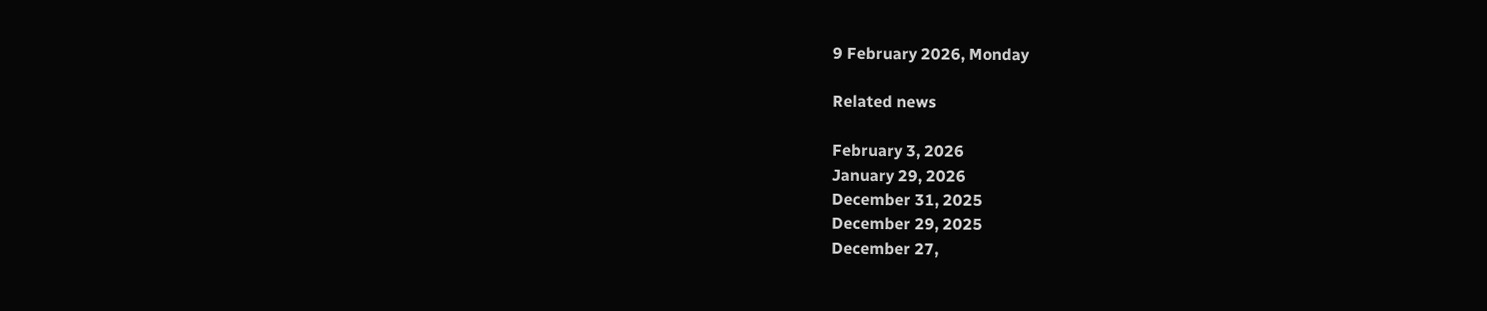9 February 2026, Monday

Related news

February 3, 2026
January 29, 2026
December 31, 2025
December 29, 2025
December 27,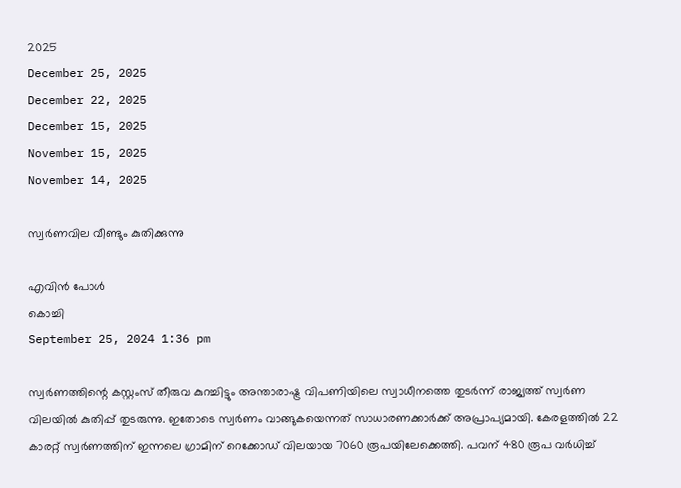2025
December 25, 2025
December 22, 2025
December 15, 2025
November 15, 2025
November 14, 2025

സ്വർണവില വീണ്ടും കുതിക്കുന്നു

എവിൻ പോൾ
കൊച്ചി
September 25, 2024 1:36 pm

സ്വർണത്തിന്റെ കസ്റ്റംസ് തീരുവ കുറച്ചിട്ടും അന്താരാഷ്ട്ര വിപണിയിലെ സ്വാധീനത്തെ തുടർന്ന് രാജ്യത്ത് സ്വർണ വിലയിൽ കുതിപ്പ് തുടരുന്നു. ഇതോടെ സ്വർണം വാങ്ങുകയെന്നത് സാധാരണക്കാർക്ക് അപ്രാപ്യമായി. കേരളത്തിൽ 22 കാരറ്റ് സ്വർണത്തിന് ഇന്നലെ ഗ്രാമിന് റെക്കോഡ് വിലയായ 7060 രൂപയിലേക്കെത്തി. പവന് 480 രൂപ വർധിച്ച്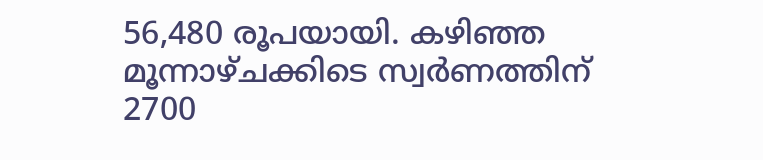56,480 രൂപയായി. കഴിഞ്ഞ മൂന്നാഴ്ചക്കിടെ സ്വർണത്തിന് 2700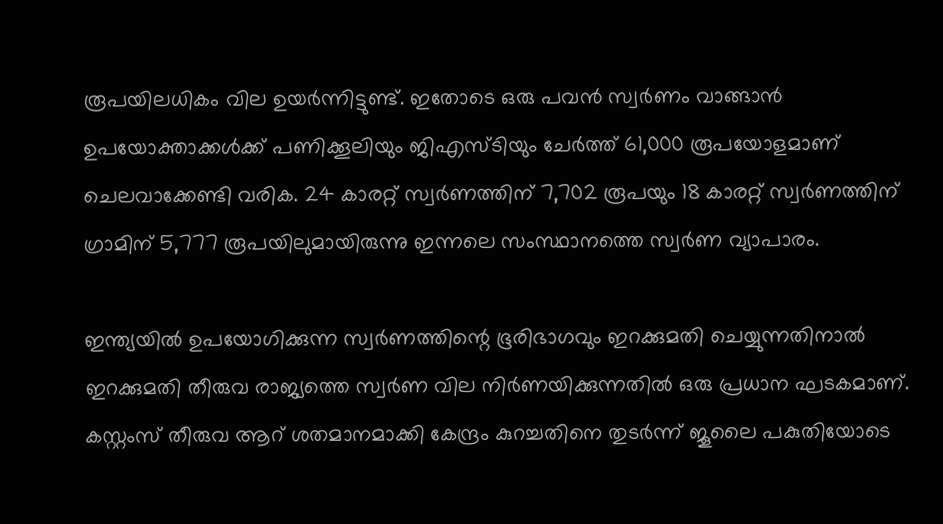രൂപയിലധികം വില ഉയർന്നിട്ടുണ്ട്. ഇതോടെ ഒരു പവൻ സ്വർണം വാങ്ങാൻ ഉപയോക്താക്കൾക്ക് പണിക്കൂലിയും ജിഎസ്‌ടിയും ചേർത്ത് 61,000 രൂപയോളമാണ് ചെലവാക്കേണ്ടി വരിക. 24 കാരറ്റ് സ്വർണത്തിന് 7,702 രൂപയും 18 കാരറ്റ് സ്വർണത്തിന് ഗ്രാമിന് 5,777 രൂപയിലുമായിരുന്നു ഇന്നലെ സംസ്ഥാനത്തെ സ്വർണ വ്യാപാരം.

ഇന്ത്യയിൽ ഉപയോഗിക്കുന്ന സ്വർണത്തിന്റെ ഭൂരിഭാഗവും ഇറക്കുമതി ചെയ്യുന്നതിനാൽ ഇറക്കുമതി തീരുവ രാജ്യത്തെ സ്വർണ വില നിർണയിക്കുന്നതിൽ ഒരു പ്രധാന ഘടകമാണ്. കസ്റ്റംസ് തീരുവ ആറ് ശതമാനമാക്കി കേന്ദ്രം കുറച്ചതിനെ തുടർന്ന് ജൂലൈ പകുതിയോടെ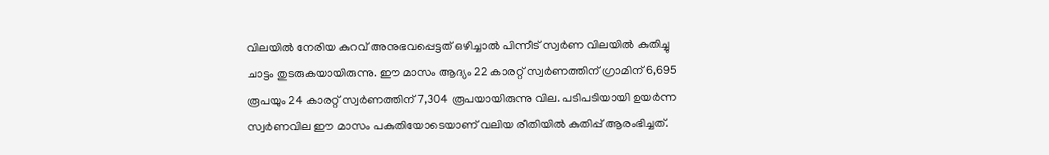വിലയിൽ നേരിയ കുറവ് അനുഭവപ്പെട്ടത് ഒഴിച്ചാൽ പിന്നീട് സ്വർണ വിലയിൽ കുതിച്ചു ചാട്ടം തുടരുകയായിരുന്നു. ഈ മാസം ആദ്യം 22 കാരറ്റ് സ്വർണത്തിന് ഗ്രാമിന് 6,695 രൂപയും 24 കാരറ്റ് സ്വർണത്തിന് 7,304 രൂപയായിരുന്നു വില. പടിപടിയായി ഉയർന്ന സ്വർണവില ഈ മാസം പകുതിയോടെയാണ് വലിയ രീതിയിൽ കുതിപ്പ് ആരംഭിച്ചത്.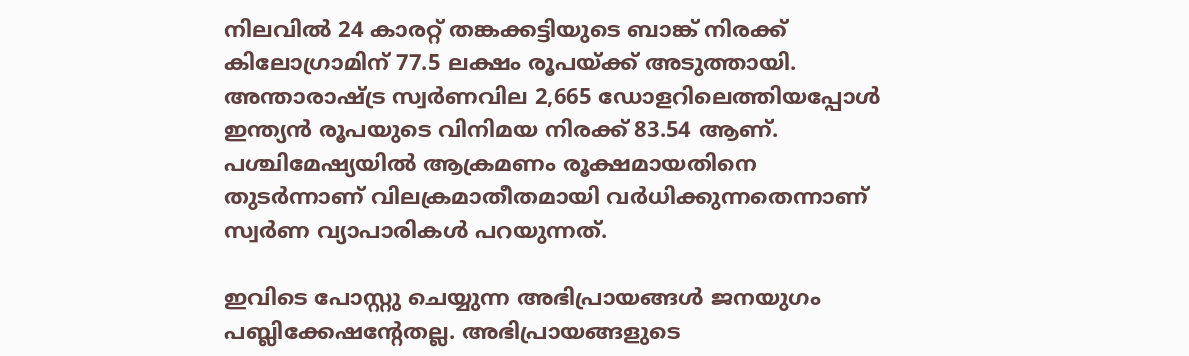നിലവിൽ 24 കാരറ്റ് തങ്കക്കട്ടിയുടെ ബാങ്ക് നിരക്ക് കിലോഗ്രാമിന് 77.5 ലക്ഷം രൂപയ്ക്ക് അടുത്തായി. അന്താരാഷ്ട്ര സ്വർണവില 2,665 ഡോളറിലെത്തിയപ്പോൾ ഇന്ത്യൻ രൂപയുടെ വിനിമയ നിരക്ക് 83.54 ആണ്. പശ്ചിമേഷ്യയിൽ ആക്രമണം രൂക്ഷമായതിനെ തുടർന്നാണ് വിലക്രമാതീതമായി വർധിക്കുന്നതെന്നാണ് സ്വർണ വ്യാപാരികൾ പറയുന്നത്.

ഇവിടെ പോസ്റ്റു ചെയ്യുന്ന അഭിപ്രായങ്ങള്‍ ജനയുഗം പബ്ലിക്കേഷന്റേതല്ല. അഭിപ്രായങ്ങളുടെ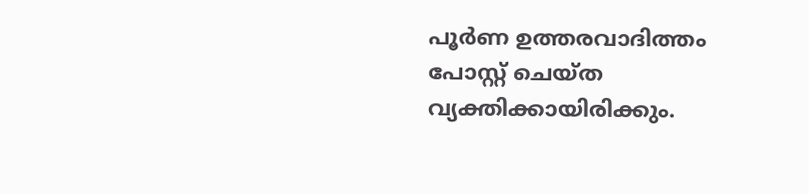പൂര്‍ണ ഉത്തരവാദിത്തം പോസ്റ്റ് ചെയ്ത വ്യക്തിക്കായിരിക്കും.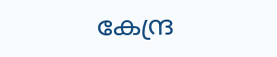കേന്ദ്ര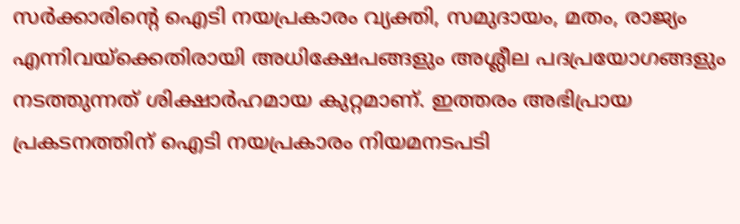സര്‍ക്കാരിന്റെ ഐടി നയപ്രകാരം വ്യക്തി, സമുദായം, മതം, രാജ്യം എന്നിവയ്‌ക്കെതിരായി അധിക്ഷേപങ്ങളും അശ്ലീല പദപ്രയോഗങ്ങളും നടത്തുന്നത് ശിക്ഷാര്‍ഹമായ കുറ്റമാണ്. ഇത്തരം അഭിപ്രായ പ്രകടനത്തിന് ഐടി നയപ്രകാരം നിയമനടപടി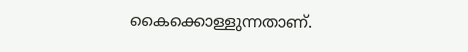കൈക്കൊള്ളുന്നതാണ്.